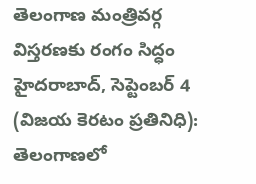తెలంగాణ మంత్రివర్గ విస్తరణకు రంగం సిద్ధం
హైదరాబాద్, సెప్టెంబర్ 4 (విజయ కెరటం ప్రతినిధి): తెలంగాణలో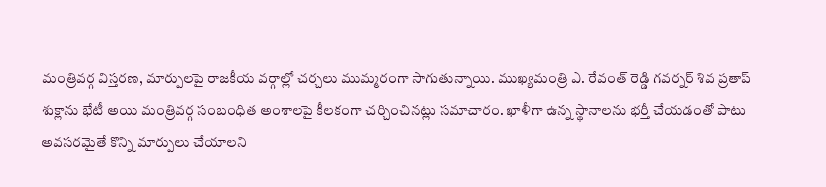మంత్రివర్గ విస్తరణ, మార్పులపై రాజకీయ వర్గాల్లో చర్చలు ముమ్మరంగా సాగుతున్నాయి. ముఖ్యమంత్రి ఎ. రేవంత్ రెడ్డి గవర్నర్ శివ ప్రతాప్ శుక్లాను భేటీ అయి మంత్రివర్గ సంబంధిత అంశాలపై కీలకంగా చర్చించినట్లు సమాచారం. ఖాళీగా ఉన్న స్థానాలను భర్తీ చేయడంతో పాటు అవసరమైతే కొన్ని మార్పులు చేయాలని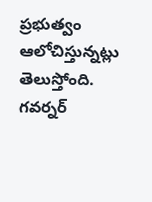ప్రభుత్వం ఆలోచిస్తున్నట్లు తెలుస్తోంది. గవర్నర్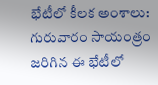భేటీలో కీలక అంశాలు: గురువారం సాయంత్రం జరిగిన ఈ భేటీలో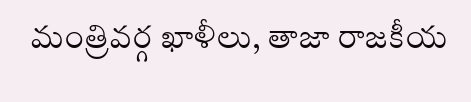మంత్రివర్గ ఖాళీలు, తాజా రాజకీయ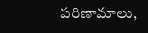పరిణామాలు,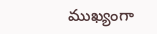ముఖ్యంగా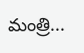మంత్రి...